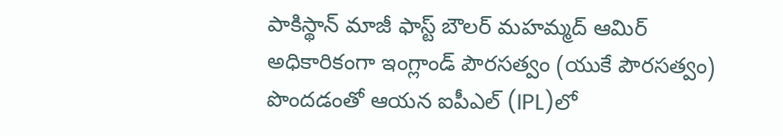పాకిస్థాన్ మాజీ ఫాస్ట్ బౌలర్ మహమ్మద్ ఆమిర్ అధికారికంగా ఇంగ్లాండ్ పౌరసత్వం (యుకే పౌరసత్వం) పొందడంతో ఆయన ఐపీఎల్ (IPL)లో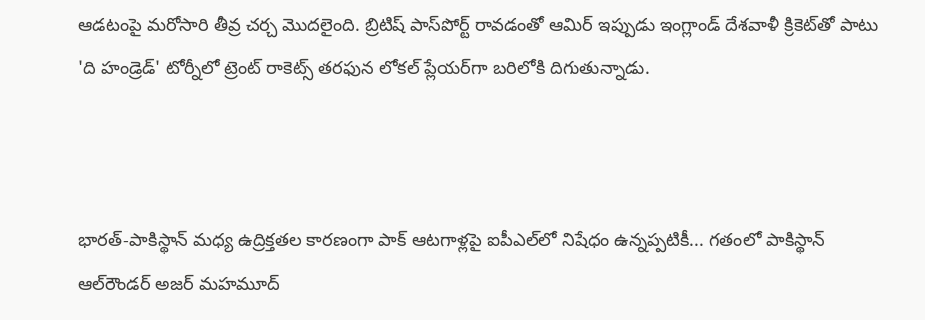ఆడటంపై మరోసారి తీవ్ర చర్చ మొదలైంది. బ్రిటిష్ పాస్‌పోర్ట్ రావడంతో ఆమిర్ ఇప్పుడు ఇంగ్లాండ్ దేశవాళీ క్రికెట్‌తో పాటు 'ది హండ్రెడ్' టోర్నీలో ట్రెంట్ రాకెట్స్ తరఫున లోకల్ ప్లేయర్‌గా బరిలోకి దిగుతున్నాడు.



భారత్-పాకిస్థాన్ మధ్య ఉద్రిక్తతల కారణంగా పాక్ ఆటగాళ్లపై ఐపీఎల్‌లో నిషేధం ఉన్నప్పటికీ... గతంలో పాకిస్థాన్ ఆల్‌రౌండర్ అజర్ మహమూద్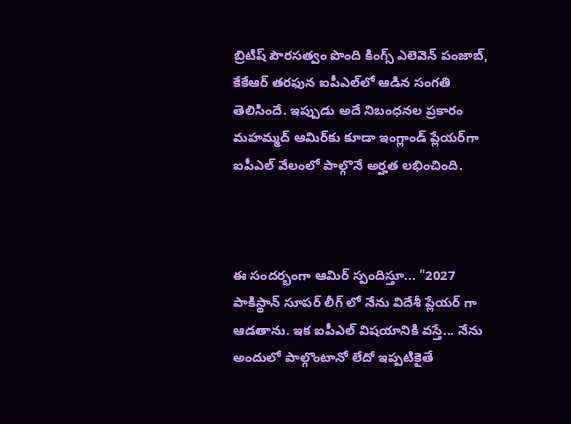బ్రిటిష్ పౌరసత్వం పొంది కింగ్స్ ఎలెవెన్ పంజాబ్, కేకేఆర్ తరఫున ఐపీఎల్‌లో ఆడిన సంగతి తెలిసిందే. ఇప్పుడు అదే నిబంధనల ప్రకారం మహమ్మద్ ఆమిర్‌కు కూడా ఇంగ్లాండ్ ప్లేయర్‌గా ఐపీఎల్ వేలంలో పాల్గొనే అర్హత లభించింది.



ఈ సందర్భంగా ఆమిర్ స్పందిస్తూ... "2027 పాకిస్థాన్ సూపర్ లీగ్ లో నేను విదేశీ ప్లేయర్‌ గా ఆడతాను. ఇక ఐపీఎల్ విషయానికి వస్తే... నేను అందులో పాల్గొంటానో లేదో ఇప్పటికైతే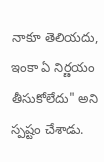నాకూ తెలియదు, ఇంకా ఏ నిర్ణయం తీసుకోలేదు" అని స్పష్టం చేశాడు.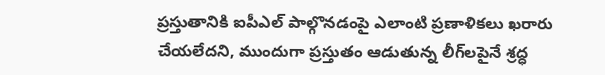ప్రస్తుతానికి ఐపీఎల్ పాల్గొనడంపై ఎలాంటి ప్రణాళికలు ఖరారు చేయలేదని, ముందుగా ప్రస్తుతం ఆడుతున్న లీగ్‌లపైనే శ్రద్ధ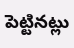పెట్టినట్లు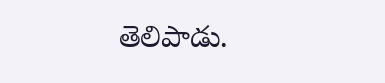తెలిపాడు.